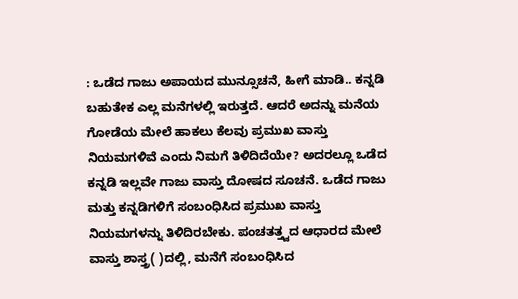: ಒಡೆದ ಗಾಜು ಅಪಾಯದ ಮುನ್ಸೂಚನೆ, ಹೀಗೆ ಮಾಡಿ.. ಕನ್ನಡಿ ಬಹುತೇಕ ಎಲ್ಲ ಮನೆಗಳಲ್ಲಿ ಇರುತ್ತದೆ. ಆದರೆ ಅದನ್ನು ಮನೆಯ ಗೋಡೆಯ ಮೇಲೆ ಹಾಕಲು ಕೆಲವು ಪ್ರಮುಖ ವಾಸ್ತು ನಿಯಮಗಳಿವೆ ಎಂದು ನಿಮಗೆ ತಿಳಿದಿದೆಯೇ? ಅದರಲ್ಲೂ ಒಡೆದ ಕನ್ನಡಿ ಇಲ್ಲವೇ ಗಾಜು ವಾಸ್ತು ದೋಷದ ಸೂಚನೆ. ಒಡೆದ ಗಾಜು ಮತ್ತು ಕನ್ನಡಿಗಳಿಗೆ ಸಂಬಂಧಿಸಿದ ಪ್ರಮುಖ ವಾಸ್ತು ನಿಯಮಗಳನ್ನು ತಿಳಿದಿರಬೇಕು. ಪಂಚತತ್ತ್ವದ ಆಧಾರದ ಮೇಲೆ ವಾಸ್ತು ಶಾಸ್ತ್ರ( )ದಲ್ಲಿ, ಮನೆಗೆ ಸಂಬಂಧಿಸಿದ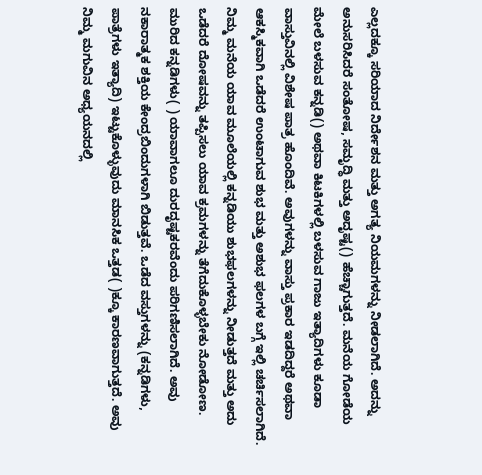ಎಲ್ಲದಕ್ಕೂ ಸರಿಯಾದ ನಿರ್ದೇಶನ ಮತ್ತು ಅಗತ್ಯ ನಿಯಮಗಳನ್ನು ನೀಡಲಾಗಿದೆ. ಅದನ್ನು ಅನುಸರಿಸಿದರೆ ಸಂತೋಷ, ಸಮೃದ್ಧಿ ಮತ್ತು ಅದೃಷ್ಟ() ಹೆಚ್ಚಾಗುತ್ತದೆ. ಮನೆಯ ಗೋಡೆಯ ಮೇಲೆ ಬಳಸುವ ಕನ್ನಡಿ() ಅಥವಾ ಕಿಟಕಿಗಳಲ್ಲಿ ಬಳಸುವ ಗಾಜು ಇತ್ಯಾದಿಗಳು ಕೂಡಾ ವಾಸ್ತುವಿನಲ್ಲಿ ವಿಶೇಷ ಪಾತ್ರ ಹೊಂದಿವೆ. ಅವುಗಳನ್ನು ವಾಸ್ತು ಪ್ರಕಾರ ಇಡದಿದ್ದರೆ ಅಥವಾ ಆಕಸ್ಮಿಕವಾಗಿ ಒಡೆದರೆ ಉಂಟಾಗುವ ಶುಭ ಮತ್ತು ಅಶುಭ ಫಲಗಳ ಬಗ್ಗೆ ಇಲ್ಲಿ ಚರ್ಚಿಸಲಾಗಿದೆ. ನಿಮ್ಮ ಮನೆಯ ಯಾವ ಮೂಲೆಯಲ್ಲಿ ಕನ್ನಡಿಯು ಶುಭಫಲಗಳನ್ನು ನೀಡುತ್ತದೆ ಮತ್ತು ಅದು ಒಡೆದರೆ ದೋಷವನ್ನು ತಪ್ಪಿಸಲು ಯಾವ ಕ್ರಮಗಳನ್ನು ತೆಗೆದುಕೊಳ್ಳಬೇಕು ನೋಡೋಣ. ಮುರಿದ ಕನ್ನಡಿಗಳು( ) ಯಾವಾಗಲೂ ದುರದೃಷ್ಟಕರವೆಂದು ಪರಿಗಣಿಸಲಾಗಿದೆ. ಅವು ನಕಾರಾತ್ಮಕ ಶಕ್ತಿಯ ಕೇಂದ್ರಬಿಂದುಗಳಾಗಿ ಬಿಡುತ್ತವೆ. ಒಡೆದ ವಸ್ತುಗಳನ್ನು (ಕನ್ನಡಿಗಳು, ಪಾತ್ರೆಗಳು ಇತ್ಯಾದಿ) ಇಟ್ಟುಕೊಳ್ಳುವುದು ಮಾನಸಿಕ ಒತ್ತಡ( )ಕ್ಕೂ ಕಾರಣವಾಗುತ್ತದೆ. ಅವು ನಿಮ್ಮ ಮಗುವಿನ ಅಧ್ಯಯನದಲ್ಲಿ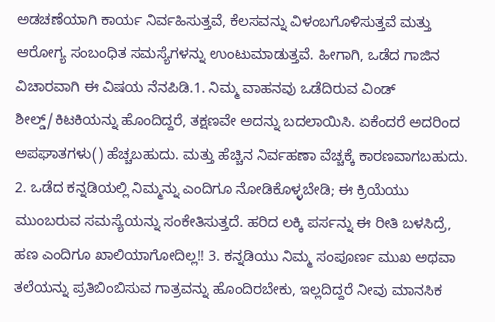ಅಡಚಣೆಯಾಗಿ ಕಾರ್ಯ ನಿರ್ವಹಿಸುತ್ತವೆ, ಕೆಲಸವನ್ನು ವಿಳಂಬಗೊಳಿಸುತ್ತವೆ ಮತ್ತು ಆರೋಗ್ಯ ಸಂಬಂಧಿತ ಸಮಸ್ಯೆಗಳನ್ನು ಉಂಟುಮಾಡುತ್ತವೆ. ಹೀಗಾಗಿ, ಒಡೆದ ಗಾಜಿನ ವಿಚಾರವಾಗಿ ಈ ವಿಷಯ ನೆನಪಿಡಿ.1. ನಿಮ್ಮ ವಾಹನವು ಒಡೆದಿರುವ ವಿಂಡ್ ಶೀಲ್ಡ್/ಕಿಟಕಿಯನ್ನು ಹೊಂದಿದ್ದರೆ, ತಕ್ಷಣವೇ ಅದನ್ನು ಬದಲಾಯಿಸಿ. ಏಕೆಂದರೆ ಅದರಿಂದ ಅಪಘಾತಗಳು() ಹೆಚ್ಚಬಹುದು. ಮತ್ತು ಹೆಚ್ಚಿನ ನಿರ್ವಹಣಾ ವೆಚ್ಚಕ್ಕೆ ಕಾರಣವಾಗಬಹುದು. 2. ಒಡೆದ ಕನ್ನಡಿಯಲ್ಲಿ ನಿಮ್ಮನ್ನು ಎಂದಿಗೂ ನೋಡಿಕೊಳ್ಳಬೇಡಿ; ಈ ಕ್ರಿಯೆಯು ಮುಂಬರುವ ಸಮಸ್ಯೆಯನ್ನು ಸಂಕೇತಿಸುತ್ತದೆ. ಹರಿದ ಲಕ್ಕಿ ಪರ್ಸನ್ನು ಈ ರೀತಿ ಬಳಸಿದ್ರೆ, ಹಣ ಎಂದಿಗೂ ಖಾಲಿಯಾಗೋದಿಲ್ಲ!! 3. ಕನ್ನಡಿಯು ನಿಮ್ಮ ಸಂಪೂರ್ಣ ಮುಖ ಅಥವಾ ತಲೆಯನ್ನು ಪ್ರತಿಬಿಂಬಿಸುವ ಗಾತ್ರವನ್ನು ಹೊಂದಿರಬೇಕು, ಇಲ್ಲದಿದ್ದರೆ ನೀವು ಮಾನಸಿಕ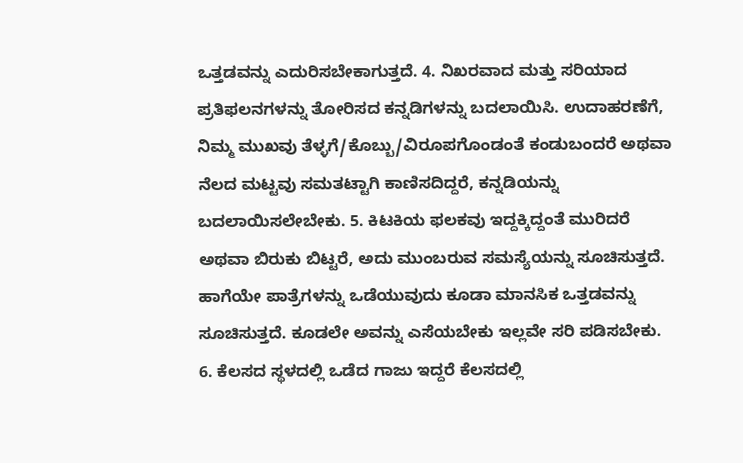ಒತ್ತಡವನ್ನು ಎದುರಿಸಬೇಕಾಗುತ್ತದೆ. 4. ನಿಖರವಾದ ಮತ್ತು ಸರಿಯಾದ ಪ್ರತಿಫಲನಗಳನ್ನು ತೋರಿಸದ ಕನ್ನಡಿಗಳನ್ನು ಬದಲಾಯಿಸಿ. ಉದಾಹರಣೆಗೆ, ನಿಮ್ಮ ಮುಖವು ತೆಳ್ಳಗೆ/ಕೊಬ್ಬು/ವಿರೂಪಗೊಂಡಂತೆ ಕಂಡುಬಂದರೆ ಅಥವಾ ನೆಲದ ಮಟ್ಟವು ಸಮತಟ್ಟಾಗಿ ಕಾಣಿಸದಿದ್ದರೆ, ಕನ್ನಡಿಯನ್ನು ಬದಲಾಯಿಸಲೇಬೇಕು. 5. ಕಿಟಕಿಯ ಫಲಕವು ಇದ್ದಕ್ಕಿದ್ದಂತೆ ಮುರಿದರೆ ಅಥವಾ ಬಿರುಕು ಬಿಟ್ಟರೆ, ಅದು ಮುಂಬರುವ ಸಮಸ್ಯೆಯನ್ನು ಸೂಚಿಸುತ್ತದೆ. ಹಾಗೆಯೇ ಪಾತ್ರೆಗಳನ್ನು ಒಡೆಯುವುದು ಕೂಡಾ ಮಾನಸಿಕ ಒತ್ತಡವನ್ನು ಸೂಚಿಸುತ್ತದೆ. ಕೂಡಲೇ ಅವನ್ನು ಎಸೆಯಬೇಕು ಇಲ್ಲವೇ ಸರಿ ಪಡಿಸಬೇಕು. 6. ಕೆಲಸದ ಸ್ಥಳದಲ್ಲಿ ಒಡೆದ ಗಾಜು ಇದ್ದರೆ ಕೆಲಸದಲ್ಲಿ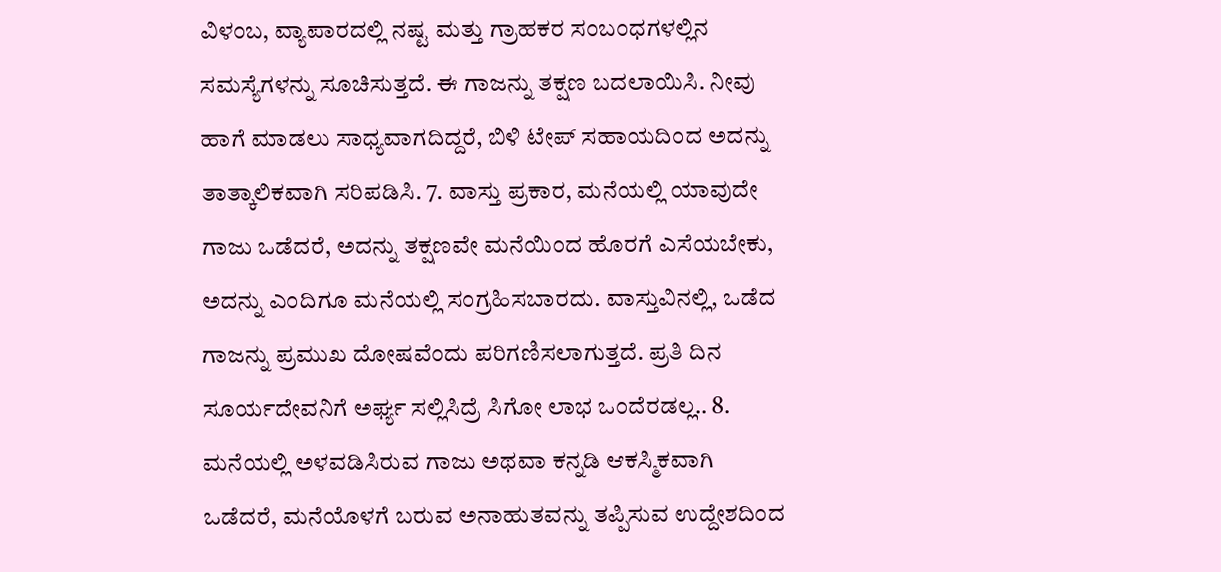ವಿಳಂಬ, ವ್ಯಾಪಾರದಲ್ಲಿ ನಷ್ಟ ಮತ್ತು ಗ್ರಾಹಕರ ಸಂಬಂಧಗಳಲ್ಲಿನ ಸಮಸ್ಯೆಗಳನ್ನು ಸೂಚಿಸುತ್ತದೆ. ಈ ಗಾಜನ್ನು ತಕ್ಷಣ ಬದಲಾಯಿಸಿ. ನೀವು ಹಾಗೆ ಮಾಡಲು ಸಾಧ್ಯವಾಗದಿದ್ದರೆ, ಬಿಳಿ ಟೇಪ್ ಸಹಾಯದಿಂದ ಅದನ್ನು ತಾತ್ಕಾಲಿಕವಾಗಿ ಸರಿಪಡಿಸಿ. 7. ವಾಸ್ತು ಪ್ರಕಾರ, ಮನೆಯಲ್ಲಿ ಯಾವುದೇ ಗಾಜು ಒಡೆದರೆ, ಅದನ್ನು ತಕ್ಷಣವೇ ಮನೆಯಿಂದ ಹೊರಗೆ ಎಸೆಯಬೇಕು, ಅದನ್ನು ಎಂದಿಗೂ ಮನೆಯಲ್ಲಿ ಸಂಗ್ರಹಿಸಬಾರದು. ವಾಸ್ತುವಿನಲ್ಲಿ, ಒಡೆದ ಗಾಜನ್ನು ಪ್ರಮುಖ ದೋಷವೆಂದು ಪರಿಗಣಿಸಲಾಗುತ್ತದೆ. ಪ್ರತಿ ದಿನ ಸೂರ್ಯದೇವನಿಗೆ ಅರ್ಘ್ಯ ಸಲ್ಲಿಸಿದ್ರೆ ಸಿಗೋ ಲಾಭ ಒಂದೆರಡಲ್ಲ.. 8. ಮನೆಯಲ್ಲಿ ಅಳವಡಿಸಿರುವ ಗಾಜು ಅಥವಾ ಕನ್ನಡಿ ಆಕಸ್ಮಿಕವಾಗಿ ಒಡೆದರೆ, ಮನೆಯೊಳಗೆ ಬರುವ ಅನಾಹುತವನ್ನು ತಪ್ಪಿಸುವ ಉದ್ದೇಶದಿಂದ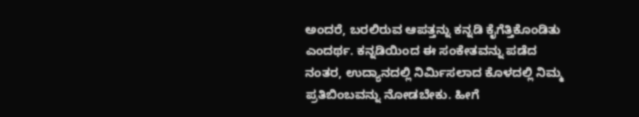ಅಂದರೆ, ಬರಲಿರುವ ಆಪತ್ತನ್ನು ಕನ್ನಡಿ ಕೈಗೆತ್ತಿಕೊಂಡಿತು ಎಂದರ್ಥ. ಕನ್ನಡಿಯಿಂದ ಈ ಸಂಕೇತವನ್ನು ಪಡೆದ ನಂತರ, ಉದ್ಯಾನದಲ್ಲಿ ನಿರ್ಮಿಸಲಾದ ಕೊಳದಲ್ಲಿ ನಿಮ್ಮ ಪ್ರತಿಬಿಂಬವನ್ನು ನೋಡಬೇಕು. ಹೀಗೆ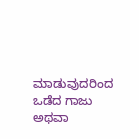ಮಾಡುವುದರಿಂದ ಒಡೆದ ಗಾಜು ಅಥವಾ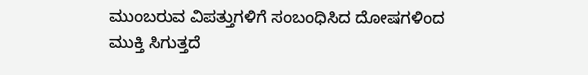ಮುಂಬರುವ ವಿಪತ್ತುಗಳಿಗೆ ಸಂಬಂಧಿಸಿದ ದೋಷಗಳಿಂದ ಮುಕ್ತಿ ಸಿಗುತ್ತದೆ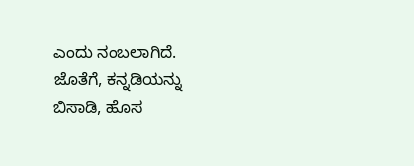ಎಂದು ನಂಬಲಾಗಿದೆ. ಜೊತೆಗೆ, ಕನ್ನಡಿಯನ್ನು ಬಿಸಾಡಿ, ಹೊಸ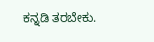ಕನ್ನಡಿ ತರಬೇಕು.